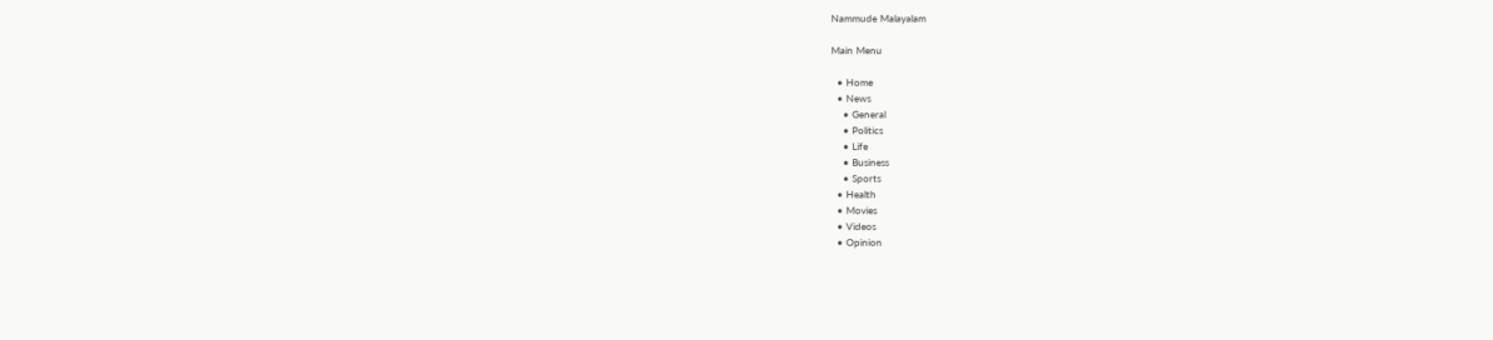Nammude Malayalam

Main Menu

  • Home
  • News
    • General
    • Politics
    • Life
    • Business
    • Sports
  • Health
  • Movies
  • Videos
  • Opinion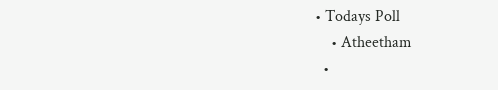• Todays Poll
    • Atheetham
  •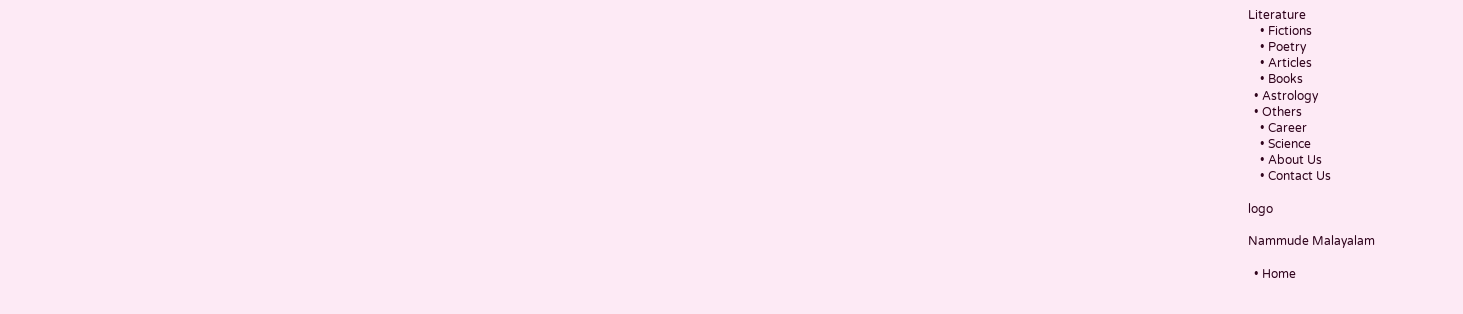Literature
    • Fictions
    • Poetry
    • Articles
    • Books
  • Astrology
  • Others
    • Career
    • Science
    • About Us
    • Contact Us

logo

Nammude Malayalam

  • Home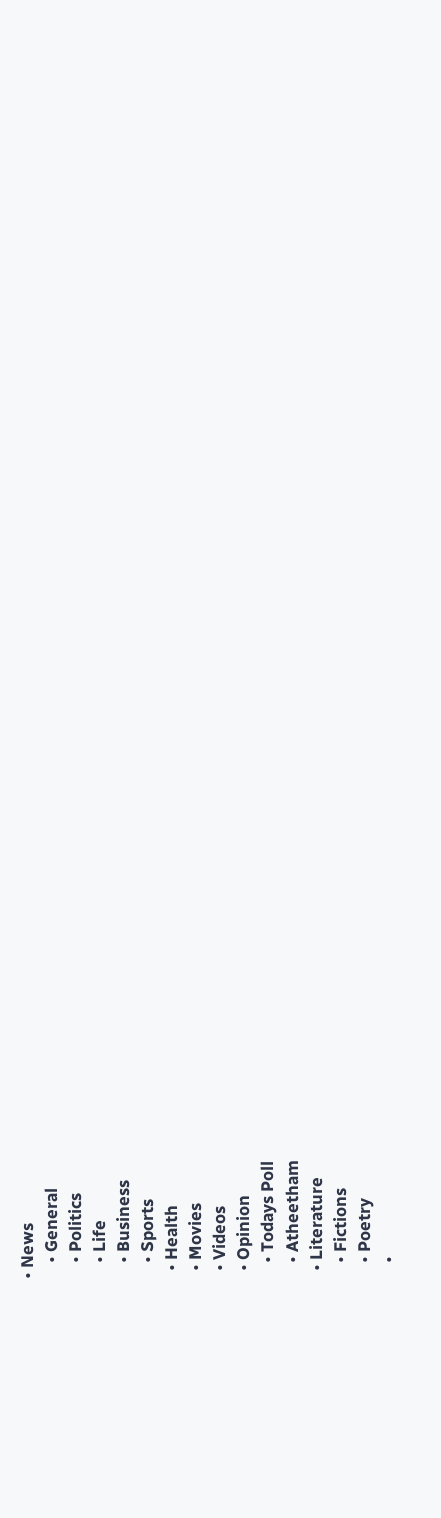• News
    • General
    • Politics
    • Life
    • Business
    • Sports
  • Health
  • Movies
  • Videos
  • Opinion
    • Todays Poll
    • Atheetham
  • Literature
    • Fictions
    • Poetry
    •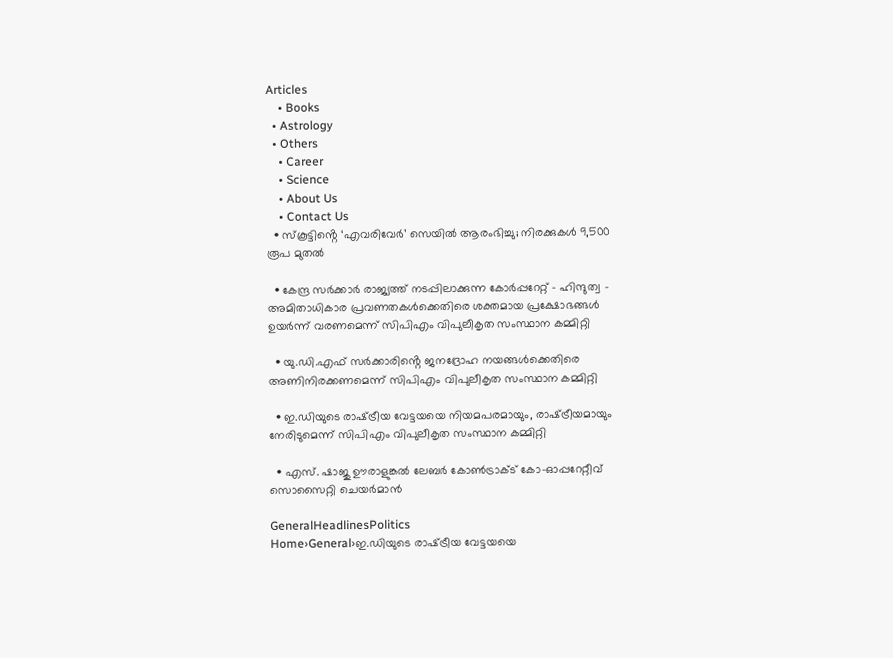Articles
    • Books
  • Astrology
  • Others
    • Career
    • Science
    • About Us
    • Contact Us
  • സ്‌കൂട്ടിൻ്റെ ‘എവരിവേര്‍’ സെയില്‍ ആരംഭിച്ചു; നിരക്കുകള്‍ 9,500 രൂപ മുതല്‍

  • കേന്ദ്ര സര്‍ക്കാര്‍ രാജ്യത്ത്‌ നടപ്പിലാക്കുന്ന കോര്‍പ്പറേറ്റ്‌ – ഹിന്ദുത്വ – അമിതാധികാര പ്രവണതകള്‍ക്കെതിരെ ശക്തമായ പ്രക്ഷോഭങ്ങള്‍ ഉയര്‍ന്ന്‌ വരണമെന്ന് സിപിഎം വിപുലീകൃത സംസ്ഥാന കമ്മിറ്റി

  • യു.ഡി.എഫ്‌ സര്‍ക്കാരിൻ്റെ ജനദ്രോഹ നയങ്ങള്‍ക്കെതിരെ അണിനിരക്കണമെന്ന് സിപിഎം വിപുലീകൃത സംസ്ഥാന കമ്മിറ്റി

  • ഇ.ഡിയുടെ രാഷ്‌ട്രീയ വേട്ടയയെ നിയമപരമായും, രാഷ്‌ട്രീയമായും നേരിടുമെന്ന് സിപിഎം വിപുലീകൃത സംസ്ഥാന കമ്മിറ്റി

  • എസ്. ഷാജു ഊരാളുങ്കൽ ലേബർ കോൺട്രാക്ട് കോ-ഓപ്പറേറ്റീവ് സൊസൈറ്റി ചെയർമാൻ

GeneralHeadlinesPolitics
Home›General›ഇ.ഡിയുടെ രാഷ്‌ട്രീയ വേട്ടയയെ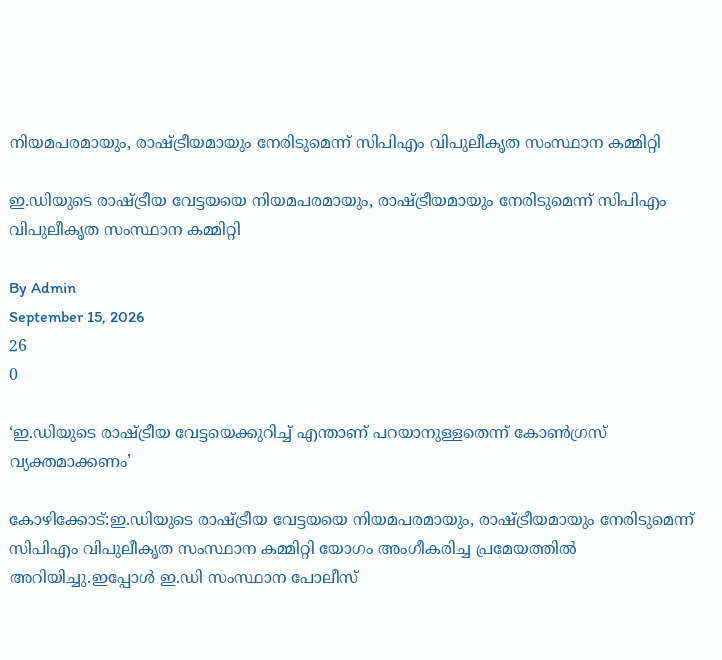നിയമപരമായും, രാഷ്‌ട്രീയമായും നേരിടുമെന്ന് സിപിഎം വിപുലീകൃത സംസ്ഥാന കമ്മിറ്റി

ഇ.ഡിയുടെ രാഷ്‌ട്രീയ വേട്ടയയെ നിയമപരമായും, രാഷ്‌ട്രീയമായും നേരിടുമെന്ന് സിപിഎം വിപുലീകൃത സംസ്ഥാന കമ്മിറ്റി

By Admin
September 15, 2026
26
0

‘ഇ.ഡിയുടെ രാഷ്‌ട്രീയ വേട്ടയെക്കുറിച്ച്‌ എന്താണ്‌ പറയാനുള്ളതെന്ന്‌ കോണ്‍ഗ്രസ്‌ വ്യക്തമാക്കണം’

കോഴിക്കോട്‌:ഇ.ഡിയുടെ രാഷ്‌ട്രീയ വേട്ടയയെ നിയമപരമായും, രാഷ്‌ട്രീയമായും നേരിടുമെന്ന് സിപിഎം വിപുലീകൃത സംസ്ഥാന കമ്മിറ്റി യോഗം അംഗീകരിച്ച പ്രമേയത്തിൽ അറിയിച്ചു.ഇപ്പോള്‍ ഇ.ഡി സംസ്ഥാന പോലീസ്‌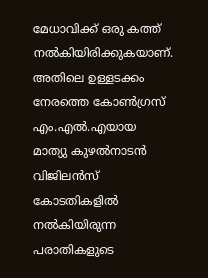മേധാവിക്ക്‌ ഒരു കത്ത്‌ നല്‍കിയിരിക്കുകയാണ്‌. അതിലെ ഉള്ളടക്കം നേരത്തെ കോണ്‍ഗ്രസ്‌ എം.എല്‍.എയായ മാത്യു കുഴല്‍നാടന്‍ വിജിലന്‍സ്‌ കോടതികളില്‍ നല്‍കിയിരുന്ന പരാതികളുടെ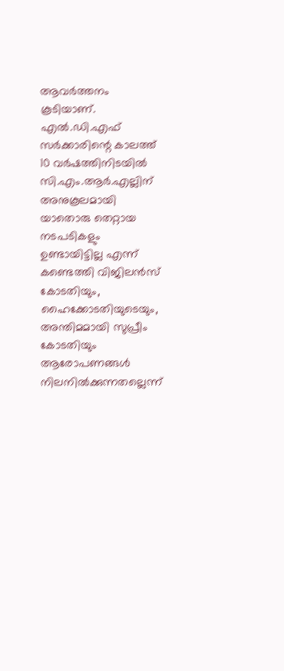ആവര്‍ത്തനം കൂടിയാണ്‌. എല്‍.ഡി.എഫ്‌ സര്‍ക്കാരിന്റെ കാലത്ത്‌ 10 വര്‍ഷത്തിനിടയില്‍ സി.എം.ആര്‍.എല്ലിന്‌ അനുകൂലമായി യാതൊരു തെറ്റായ നടപടികളും ഉണ്ടായിട്ടില്ല എന്ന്‌ കണ്ടെത്തി വിജിലന്‍സ്‌ കോടതിയും, ഹൈക്കോടതിയുടെയും, അന്തിമമായി സുപ്രീം കോടതിയും ആരോപണങ്ങള്‍ നിലനില്‍ക്കുന്നതല്ലെന്ന്‌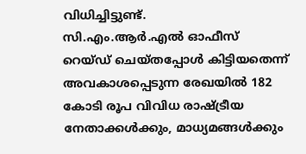വിധിച്ചിട്ടുണ്ട്‌.
സി.എം.ആര്‍.എല്‍ ഓഫീസ്‌ റെയ്‌ഡ്‌ ചെയ്‌തപ്പോള്‍ കിട്ടിയതെന്ന്‌ അവകാശപ്പെടുന്ന രേഖയില്‍ 182 കോടി രൂപ വിവിധ രാഷ്ട്രീയ നേതാക്കള്‍ക്കും, മാധ്യമങ്ങള്‍ക്കും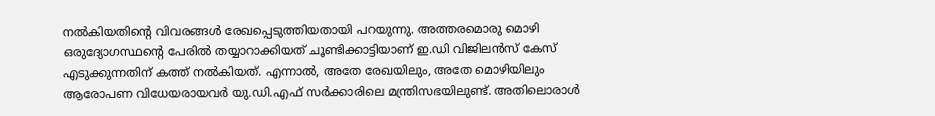നല്‍കിയതിന്റെ വിവരങ്ങള്‍ രേഖപ്പെടുത്തിയതായി പറയുന്നു. അത്തരമൊരു മൊഴി ഒരുദ്യോഗസ്ഥന്റെ പേരില്‍ തയ്യാറാക്കിയത്‌ ചൂണ്ടിക്കാട്ടിയാണ്‌ ഇ.ഡി വിജിലന്‍സ്‌ കേസ്‌ എടുക്കുന്നതിന്‌ കത്ത്‌ നല്‍കിയത്‌. എന്നാല്‍, അതേ രേഖയിലും, അതേ മൊഴിയിലും ആരോപണ വിധേയരായവര്‍ യു.ഡി.എഫ്‌ സര്‍ക്കാരിലെ മന്ത്രിസഭയിലുണ്ട്‌. അതിലൊരാള്‍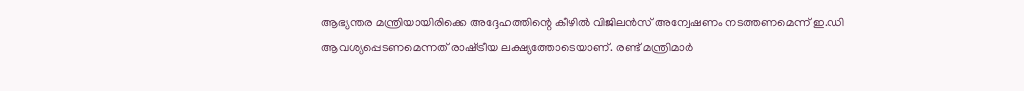ആഭ്യന്തര മന്ത്രിയായിരിക്കെ അദ്ദേഹത്തിന്റെ കീഴില്‍ വിജിലന്‍സ്‌ അന്വേഷണം നടത്തണമെന്ന്‌ ഇ.ഡി ആവശ്യപ്പെടണമെന്നത്‌ രാഷ്‌ട്രീയ ലക്ഷ്യത്തോടെയാണ്‌. രണ്ട്‌ മന്ത്രിമാര്‍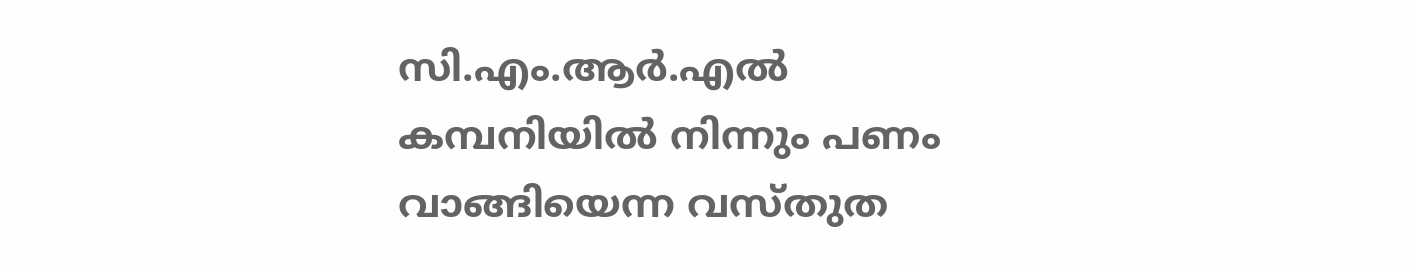സി.എം.ആര്‍.എല്‍ കമ്പനിയില്‍ നിന്നും പണം വാങ്ങിയെന്ന വസ്‌തുത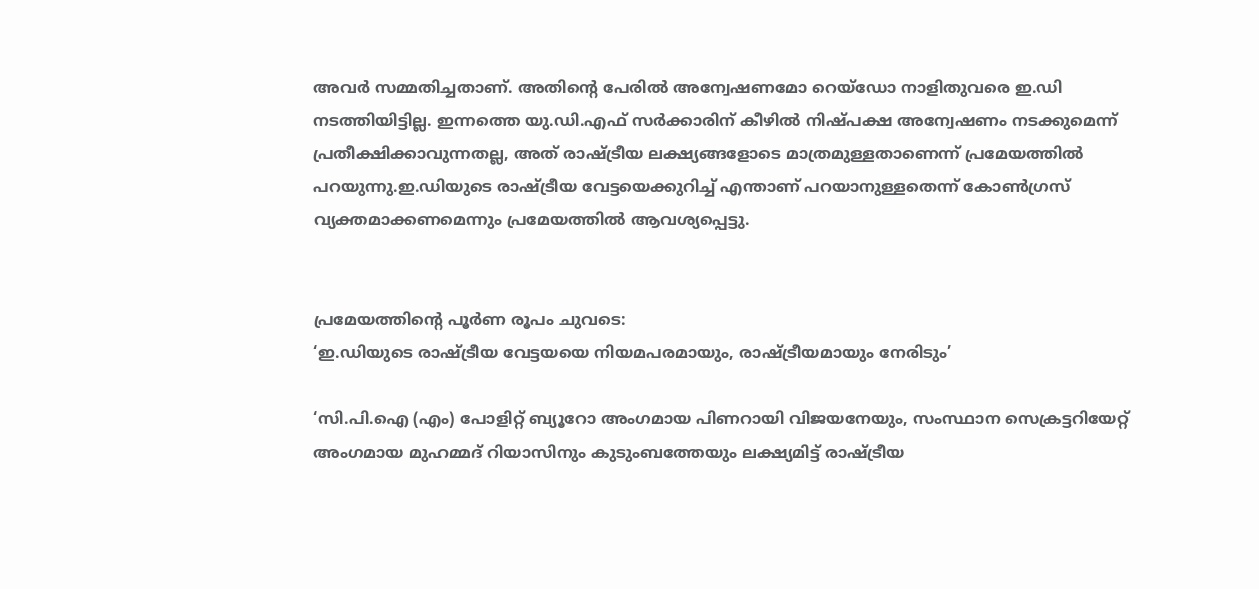അവര്‍ സമ്മതിച്ചതാണ്‌. അതിന്റെ പേരില്‍ അന്വേഷണമോ റെയ്‌ഡോ നാളിതുവരെ ഇ.ഡി നടത്തിയിട്ടില്ല. ഇന്നത്തെ യു.ഡി.എഫ്‌ സര്‍ക്കാരിന്‌ കീഴില്‍ നിഷ്‌പക്ഷ അന്വേഷണം നടക്കുമെന്ന്‌ പ്രതീക്ഷിക്കാവുന്നതല്ല, അത്‌ രാഷ്‌ട്രീയ ലക്ഷ്യങ്ങളോടെ മാത്രമുള്ളതാണെന്ന് പ്രമേയത്തിൽ പറയുന്നു.ഇ.ഡിയുടെ രാഷ്‌ട്രീയ വേട്ടയെക്കുറിച്ച്‌ എന്താണ്‌ പറയാനുള്ളതെന്ന്‌ കോണ്‍ഗ്രസ്‌ വ്യക്തമാക്കണമെന്നും പ്രമേയത്തിൽ ആവശ്യപ്പെട്ടു.


പ്രമേയത്തിൻ്റെ പൂർണ രൂപം ചുവടെ:
‘ഇ.ഡിയുടെ രാഷ്‌ട്രീയ വേട്ടയയെ നിയമപരമായും, രാഷ്‌ട്രീയമായും നേരിടും’

‘സി.പി.ഐ (എം) പോളിറ്റ്‌ ബ്യൂറോ അംഗമായ പിണറായി വിജയനേയും, സംസ്ഥാന സെക്രട്ടറിയേറ്റ്‌ അംഗമായ മുഹമ്മദ്‌ റിയാസിനും കുടുംബത്തേയും ലക്ഷ്യമിട്ട്‌ രാഷ്‌ട്രീയ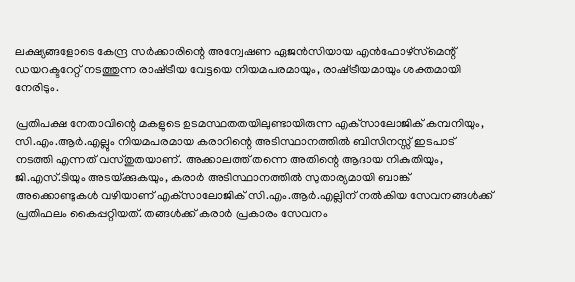ലക്ഷ്യങ്ങളോടെ കേന്ദ്ര സര്‍ക്കാരിന്റെ അന്വേഷണ ഏജന്‍സിയായ എന്‍ഫോഴ്‌സ്‌മെന്റ്‌ ഡയറക്ടറേറ്റ്‌ നടത്തുന്ന രാഷ്‌ട്രീയ വേട്ടയെ നിയമപരമായും, രാഷ്‌ട്രീയമായും ശക്തമായി നേരിടും.

പ്രതിപക്ഷ നേതാവിന്റെ മകളുടെ ഉടമസ്ഥതതയിലുണ്ടായിരുന്ന എക്‌സാലോജിക്‌ കമ്പനിയും, സി.എം.ആര്‍.എല്ലും നിയമപരമായ കരാറിന്റെ അടിസ്ഥാനത്തില്‍ ബിസിനസ്സ്‌ ഇടപാട്‌ നടത്തി എന്നത്‌ വസ്‌തുതയാണ്‌. അക്കാലത്ത്‌ തന്നെ അതിന്റെ ആദായ നികുതിയും, ജി.എസ്‌.ടിയും അടയ്‌ക്കുകയും, കരാര്‍ അടിസ്ഥാനത്തില്‍ സുതാര്യമായി ബാങ്ക്‌ അക്കൊണ്ടുകള്‍ വഴിയാണ്‌ എക്‌സാലോജിക്‌ സി.എം.ആര്‍.എല്ലിന്‌ നല്‍കിയ സേവനങ്ങള്‍ക്ക്‌ പ്രതിഫലം കൈപ്പറ്റിയത്‌. തങ്ങള്‍ക്ക്‌ കരാര്‍ പ്രകാരം സേവനം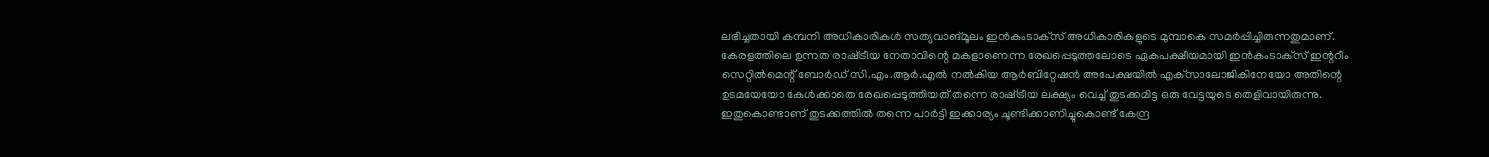ലഭിച്ചതായി കമ്പനി അധികാരികള്‍ സത്യവാങ്‌മൂലം ഇന്‍കംടാക്‌സ്‌ അധികാരികളുടെ മുമ്പാകെ സമര്‍പ്പിച്ചിരുന്നതുമാണ്‌. കേരളത്തിലെ ഉന്നത രാഷ്‌ട്രീയ നേതാവിന്റെ മകളാണെന്ന രേഖപ്പെടുത്തലോടെ ഏകപക്ഷീയമായി ഇന്‍കംടാക്‌സ്‌ ഇന്ററീം സെറ്റില്‍മെന്റ്‌ ബോര്‍ഡ്‌ സി.എം.ആര്‍.എല്‍ നല്‍കിയ ആര്‍ബിറ്റേഷന്‍ അപേക്ഷയില്‍ എക്‌സാലോജികിനേയോ അതിന്റെ ഉടമയേയോ കേള്‍ക്കാതെ രേഖപ്പെടുത്തിയത്‌ തന്നെ രാഷ്‌ട്രീയ ലക്ഷ്യം വെച്ച്‌ തുടക്കമിട്ട ഒരു വേട്ടയുടെ തെളിവായിരുന്നു. ഇതുകൊണ്ടാണ്‌ തുടക്കത്തില്‍ തന്നെ പാർട്ടി ഇക്കാര്യം ചൂണ്ടിക്കാണിച്ചുകൊണ്ട്‌ കേന്ദ്ര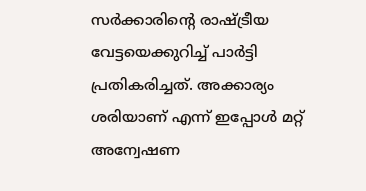സര്‍ക്കാരിന്റെ രാഷ്‌ട്രീയ വേട്ടയെക്കുറിച്ച്‌ പാര്‍ട്ടി പ്രതികരിച്ചത്‌. അക്കാര്യം ശരിയാണ്‌ എന്ന്‌ ഇപ്പോള്‍ മറ്റ്‌ അന്വേഷണ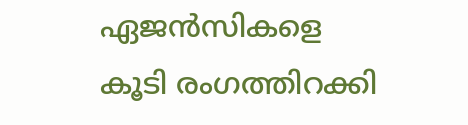ഏജന്‍സികളെ കൂടി രംഗത്തിറക്കി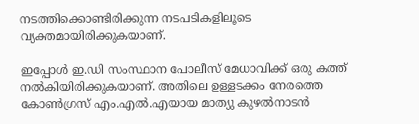നടത്തിക്കൊണ്ടിരിക്കുന്ന നടപടികളിലൂടെ വ്യക്തമായിരിക്കുകയാണ്‌.

ഇപ്പോള്‍ ഇ.ഡി സംസ്ഥാന പോലീസ്‌ മേധാവിക്ക്‌ ഒരു കത്ത്‌ നല്‍കിയിരിക്കുകയാണ്‌. അതിലെ ഉള്ളടക്കം നേരത്തെ കോണ്‍ഗ്രസ്‌ എം.എല്‍.എയായ മാത്യു കുഴല്‍നാടന്‍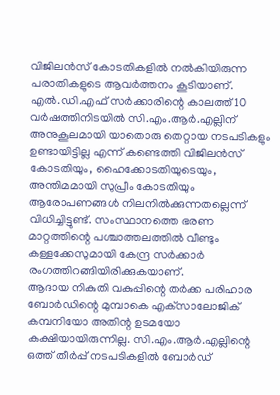വിജിലന്‍സ്‌ കോടതികളില്‍ നല്‍കിയിരുന്ന പരാതികളുടെ ആവര്‍ത്തനം കൂടിയാണ്‌. എല്‍.ഡി.എഫ്‌ സര്‍ക്കാരിന്റെ കാലത്ത്‌ 10 വര്‍ഷത്തിനിടയില്‍ സി.എം.ആര്‍.എല്ലിന്‌ അനുകൂലമായി യാതൊരു തെറ്റായ നടപടികളും ഉണ്ടായിട്ടില്ല എന്ന്‌ കണ്ടെത്തി വിജിലന്‍സ്‌ കോടതിയും, ഹൈക്കോടതിയുടെയും, അന്തിമമായി സുപ്രീം കോടതിയും ആരോപണങ്ങള്‍ നിലനില്‍ക്കുന്നതല്ലെന്ന്‌ വിധിച്ചിട്ടുണ്ട്‌. സംസ്ഥാനത്തെ ഭരണ മാറ്റത്തിന്റെ പശ്ചാത്തലത്തില്‍ വീണ്ടും കള്ളക്കേസുമായി കേന്ദ്ര സര്‍ക്കാര്‍ രംഗത്തിറങ്ങിയിരിക്കുകയാണ്‌.
ആദായ നികുതി വകുപ്പിന്റെ തര്‍ക്ക പരിഹാര ബോര്‍ഡിന്റെ മുമ്പാകെ എക്‌സാലോജിക്‌ കമ്പനിയോ അതിന്റ ഉടമയോ കക്ഷിയായിരുന്നില്ല. സി.എം.ആര്‍.എല്ലിന്റെ ഒത്ത്‌ തീര്‍പ്പ്‌ നടപടികളില്‍ ബോര്‍ഡ്‌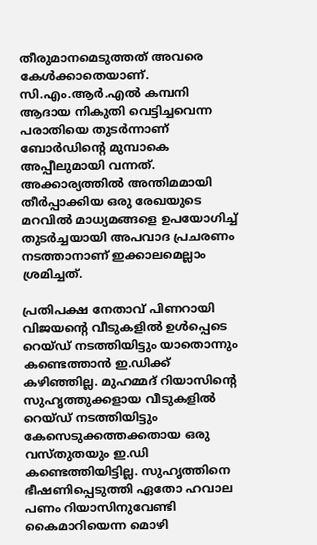തീരുമാനമെടുത്തത്‌ അവരെ കേള്‍ക്കാതെയാണ്‌. സി.എം.ആര്‍.എല്‍ കമ്പനി ആദായ നികുതി വെട്ടിച്ചവെന്ന പരാതിയെ തുടര്‍ന്നാണ്‌ ബോര്‍ഡിന്റെ മുമ്പാകെ അപ്പീലുമായി വന്നത്‌. അക്കാര്യത്തില്‍ അന്തിമമായി തീര്‍പ്പാക്കിയ ഒരു രേഖയുടെ മറവില്‍ മാധ്യമങ്ങളെ ഉപയോഗിച്ച്‌ തുടര്‍ച്ചയായി അപവാദ പ്രചരണം നടത്താനാണ്‌ ഇക്കാലമെല്ലാം ശ്രമിച്ചത്‌.

പ്രതിപക്ഷ നേതാവ്‌ പിണറായി വിജയന്റെ വീടുകളില്‍ ഉള്‍പ്പെടെ റെയ്‌ഡ്‌ നടത്തിയിട്ടും യാതൊന്നും കണ്ടെത്താന്‍ ഇ.ഡിക്ക്‌ കഴിഞ്ഞില്ല. മുഹമ്മദ്‌ റിയാസിന്റെ സുഹൃത്തുക്കളായ വീടുകളില്‍ റെയ്‌ഡ്‌ നടത്തിയിട്ടും കേസെടുക്കത്തക്കതായ ഒരു വസ്‌തുതയും ഇ.ഡി കണ്ടെത്തിയിട്ടില്ല. സുഹൃത്തിനെ ഭീഷണിപ്പെടുത്തി ഏതോ ഹവാല പണം റിയാസിനുവേണ്ടി കൈമാറിയെന്ന മൊഴി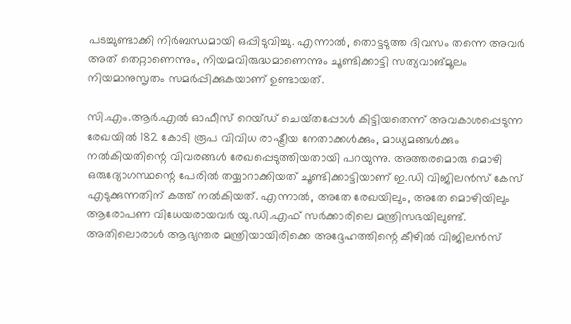പടച്ചുണ്ടാക്കി നിര്‍ബന്ധമായി ഒപ്പിടുവിച്ചു. എന്നാല്‍, തൊട്ടടുത്ത ദിവസം തന്നെ അവര്‍ അത്‌ തെറ്റാണെന്നും, നിയമവിരുദ്ധമാണെന്നും ചൂണ്ടിക്കാട്ടി സത്യവാങ്‌മൂലം നിയമാനുസൃതം സമര്‍പ്പിക്കുകയാണ്‌ ഉണ്ടായത്‌.

സി.എം.ആര്‍.എല്‍ ഓഫീസ്‌ റെയ്‌ഡ്‌ ചെയ്‌തപ്പോള്‍ കിട്ടിയതെന്ന്‌ അവകാശപ്പെടുന്ന രേഖയില്‍ 182 കോടി രൂപ വിവിധ രാഷ്ട്രീയ നേതാക്കള്‍ക്കും, മാധ്യമങ്ങള്‍ക്കും നല്‍കിയതിന്റെ വിവരങ്ങള്‍ രേഖപ്പെടുത്തിയതായി പറയുന്നു. അത്തരമൊരു മൊഴി ഒരുദ്യോഗസ്ഥന്റെ പേരില്‍ തയ്യാറാക്കിയത്‌ ചൂണ്ടിക്കാട്ടിയാണ്‌ ഇ.ഡി വിജിലന്‍സ്‌ കേസ്‌ എടുക്കുന്നതിന്‌ കത്ത്‌ നല്‍കിയത്‌. എന്നാല്‍, അതേ രേഖയിലും, അതേ മൊഴിയിലും ആരോപണ വിധേയരായവര്‍ യു.ഡി.എഫ്‌ സര്‍ക്കാരിലെ മന്ത്രിസഭയിലുണ്ട്‌. അതിലൊരാള്‍ ആഭ്യന്തര മന്ത്രിയായിരിക്കെ അദ്ദേഹത്തിന്റെ കീഴില്‍ വിജിലന്‍സ്‌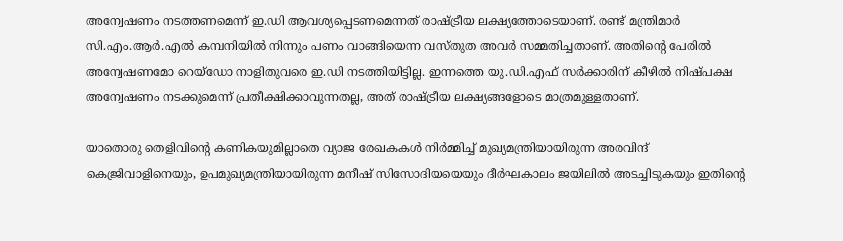അന്വേഷണം നടത്തണമെന്ന്‌ ഇ.ഡി ആവശ്യപ്പെടണമെന്നത്‌ രാഷ്‌ട്രീയ ലക്ഷ്യത്തോടെയാണ്‌. രണ്ട്‌ മന്ത്രിമാര്‍ സി.എം.ആര്‍.എല്‍ കമ്പനിയില്‍ നിന്നും പണം വാങ്ങിയെന്ന വസ്‌തുത അവര്‍ സമ്മതിച്ചതാണ്‌. അതിന്റെ പേരില്‍ അന്വേഷണമോ റെയ്‌ഡോ നാളിതുവരെ ഇ.ഡി നടത്തിയിട്ടില്ല. ഇന്നത്തെ യു.ഡി.എഫ്‌ സര്‍ക്കാരിന്‌ കീഴില്‍ നിഷ്‌പക്ഷ അന്വേഷണം നടക്കുമെന്ന്‌ പ്രതീക്ഷിക്കാവുന്നതല്ല, അത്‌ രാഷ്‌ട്രീയ ലക്ഷ്യങ്ങളോടെ മാത്രമുള്ളതാണ്‌.

യാതൊരു തെളിവിന്‍റെ കണികയുമില്ലാതെ വ്യാജ രേഖകകള്‍ നിര്‍മ്മിച്ച്‌ മുഖ്യമന്ത്രിയായിരുന്ന അരവിന്ദ്‌ കെജ്രിവാളിനെയും, ഉപമുഖ്യമന്ത്രിയായിരുന്ന മനീഷ്‌ സിസോദിയയെയും ദീര്‍ഘകാലം ജയിലില്‍ അടച്ചിടുകയും ഇതിന്‍റെ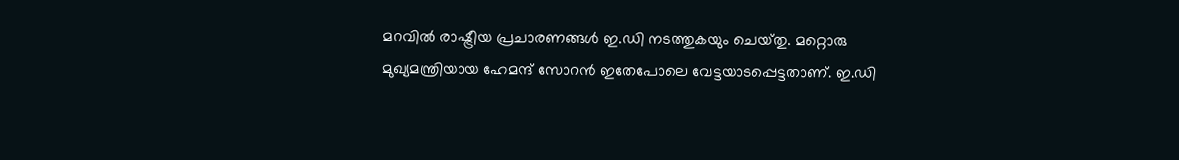മറവില്‍ രാഷ്ട്രീയ പ്രചാരണങ്ങള്‍ ഇ.ഡി നടത്തുകയും ചെയ്‌തു. മറ്റൊരു മുഖ്യമന്ത്രിയായ ഹേമന്ദ്‌ സോറന്‍ ഇതേപോലെ വേട്ടയാടപ്പെട്ടതാണ്‌. ഇ.ഡി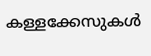കള്ളക്കേസുകള്‍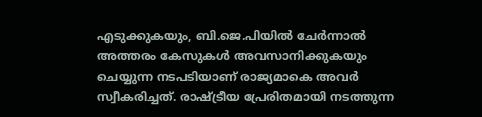എടുക്കുകയും, ബി.ജെ.പിയില്‍ ചേര്‍ന്നാല്‍ അത്തരം കേസുകള്‍ അവസാനിക്കുകയും ചെയ്യുന്ന നടപടിയാണ്‌ രാജ്യമാകെ അവര്‍ സ്വീകരിച്ചത്‌. രാഷ്‌ട്രീയ പ്രേരിതമായി നടത്തുന്ന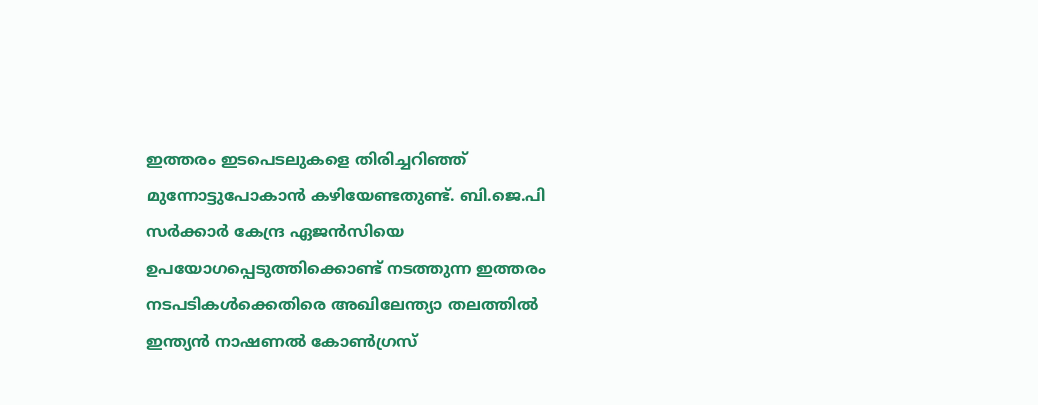ഇത്തരം ഇടപെടലുകളെ തിരിച്ചറിഞ്ഞ്‌ മുന്നോട്ടുപോകാന്‍ കഴിയേണ്ടതുണ്ട്‌. ബി.ജെ.പി സര്‍ക്കാര്‍ കേന്ദ്ര ഏജന്‍സിയെ ഉപയോഗപ്പെടുത്തിക്കൊണ്ട്‌ നടത്തുന്ന ഇത്തരം നടപടികള്‍ക്കെതിരെ അഖിലേന്ത്യാ തലത്തില്‍ ഇന്ത്യന്‍ നാഷണല്‍ കോണ്‍ഗ്രസ്‌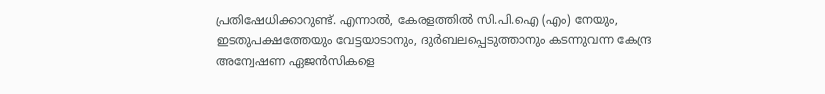പ്രതിഷേധിക്കാറുണ്ട്‌. എന്നാല്‍, കേരളത്തില്‍ സി.പി.ഐ (എം) നേയും, ഇടതുപക്ഷത്തേയും വേട്ടയാടാനും, ദുര്‍ബലപ്പെടുത്താനും കടന്നുവന്ന കേന്ദ്ര അന്വേഷണ ഏജന്‍സികളെ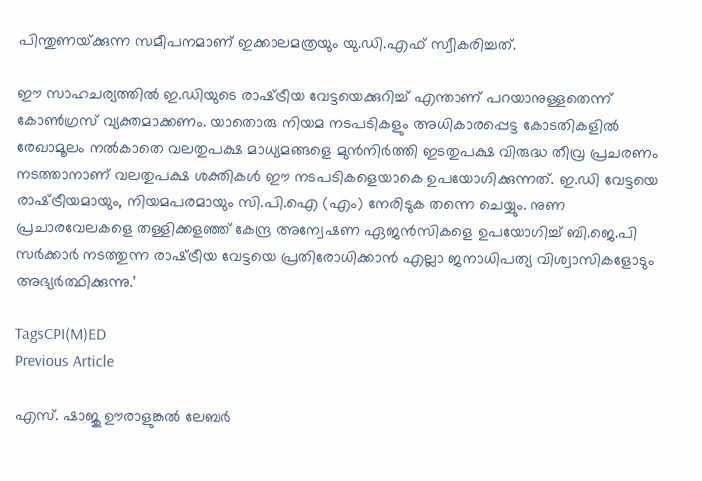പിന്തുണയ്‌ക്കുന്ന സമീപനമാണ്‌ ഇക്കാലമത്രയും യു.ഡി.എഫ്‌ സ്വീകരിച്ചത്‌.

ഈ സാഹചര്യത്തില്‍ ഇ.ഡിയുടെ രാഷ്‌ട്രീയ വേട്ടയെക്കുറിച്ച്‌ എന്താണ്‌ പറയാനുള്ളതെന്ന്‌ കോണ്‍ഗ്രസ്‌ വ്യക്തമാക്കണം. യാതൊരു നിയമ നടപടികളും അധികാരപ്പെട്ട കോടതികളില്‍ രേഖാമൂലം നല്‍കാതെ വലതുപക്ഷ മാധ്യമങ്ങളെ മുന്‍നിര്‍ത്തി ഇടതുപക്ഷ വിരുദ്ധ തീവ്ര പ്രചരണം നടത്താനാണ്‌ വലതുപക്ഷ ശക്തികള്‍ ഈ നടപടികളെയാകെ ഉപയോഗിക്കുന്നത്‌. ഇ.ഡി വേട്ടയെ രാഷ്‌ട്രീയമായും, നിയമപരമായും സി.പി.ഐ (എം) നേരിടുക തന്നെ ചെയ്യും. നുണ പ്രചാരവേലകളെ തള്ളിക്കളഞ്ഞ്‌ കേന്ദ്ര അന്വേഷണ ഏജന്‍സികളെ ഉപയോഗിച്ച്‌ ബി.ജെ.പി സര്‍ക്കാര്‍ നടത്തുന്ന രാഷ്‌ട്രീയ വേട്ടയെ പ്രതിരോധിക്കാന്‍ എല്ലാ ജനാധിപത്യ വിശ്വാസികളോടും അഭ്യര്‍ത്ഥിക്കുന്നു.’

TagsCPI(M)ED
Previous Article

എസ്. ഷാജു ഊരാളുങ്കൽ ലേബർ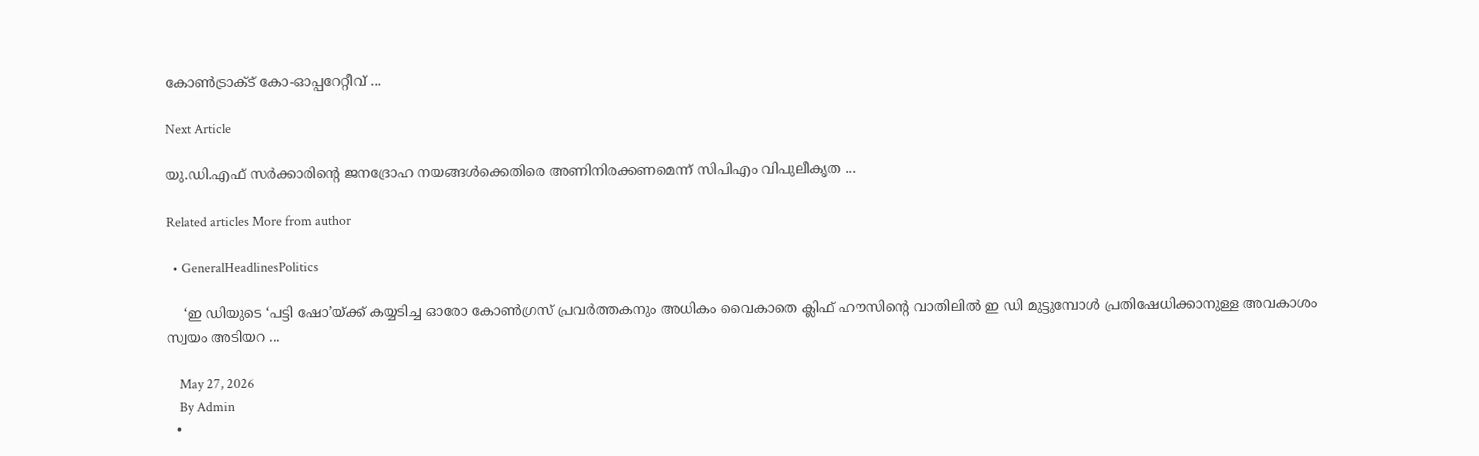കോൺട്രാക്ട് കോ-ഓപ്പറേറ്റീവ് ...

Next Article

യു.ഡി.എഫ്‌ സര്‍ക്കാരിൻ്റെ ജനദ്രോഹ നയങ്ങള്‍ക്കെതിരെ അണിനിരക്കണമെന്ന് സിപിഎം വിപുലീകൃത ...

Related articles More from author

  • GeneralHeadlinesPolitics

    ‘ഇ ഡിയുടെ ‘പട്ടി ഷോ’യ്ക്ക് കയ്യടിച്ച ഓരോ കോൺഗ്രസ് പ്രവർത്തകനും അധികം വൈകാതെ ക്ലിഫ് ഹൗസിൻ്റെ വാതിലിൽ ഇ ഡി മുട്ടുമ്പോൾ പ്രതിഷേധിക്കാനുള്ള അവകാശം സ്വയം അടിയറ ...

    May 27, 2026
    By Admin
  •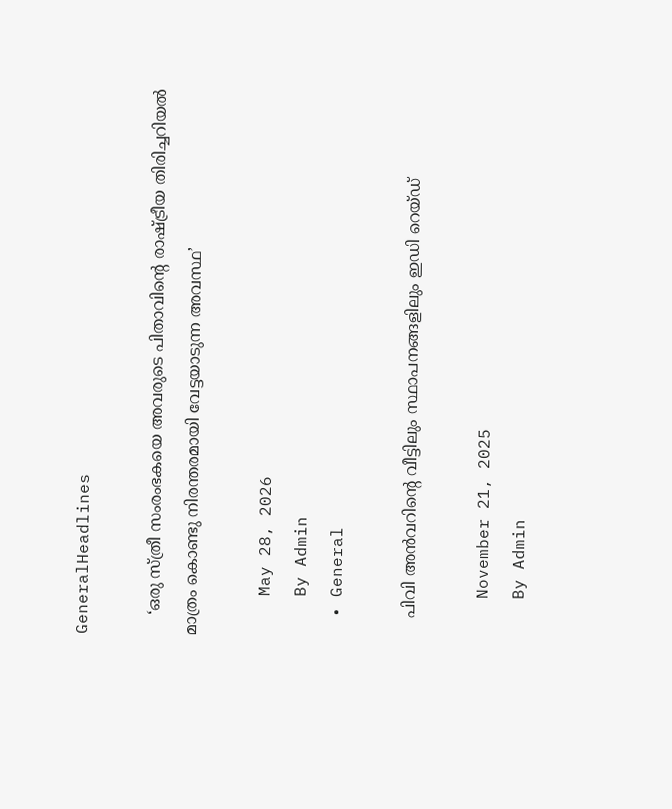GeneralHeadlines

    ‘ഒരു സ്ത്രീ സംരംഭകയെ അവരുടെ പിതാവിന്‍റെ രാഷ്ട്രീയ തിരിച്ചറിയൽ മാത്രം കൊണ്ടു നിരന്തരമായി വേട്ടയാടുന്ന അവസ്ഥ’

    May 28, 2026
    By Admin
  • General

    പിവി അൻവറിൻ്റെ വീട്ടിലും സ്ഥാപനങ്ങളിലും ഇഡി റെയ്ഡ്

    November 21, 2025
    By Admin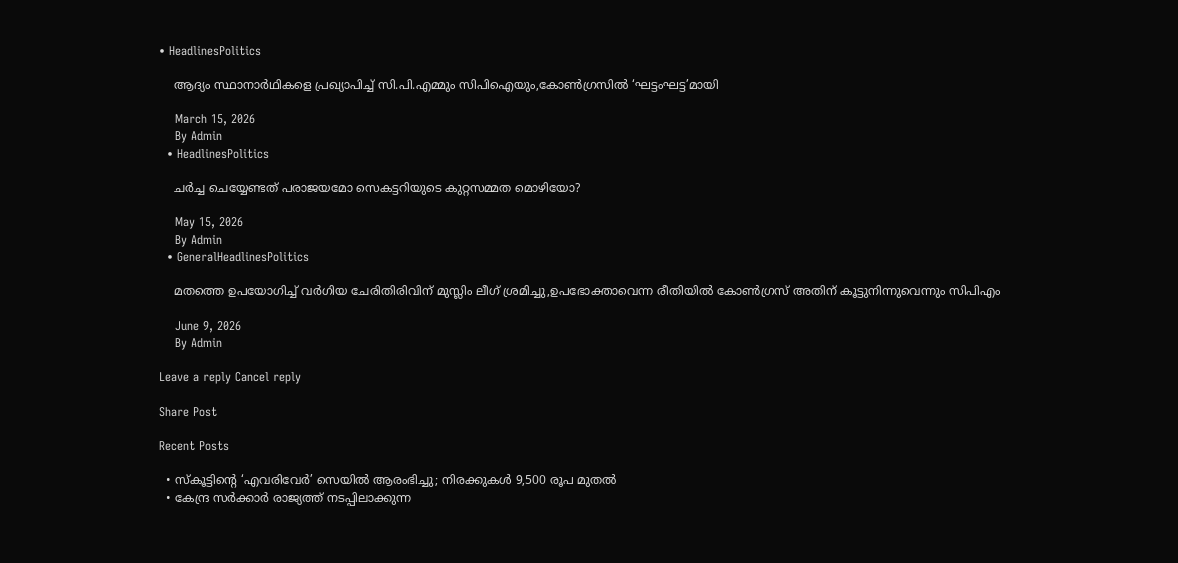• HeadlinesPolitics

    ആദ്യം സ്ഥാനാർഥികളെ പ്രഖ്യാപിച്ച് സി.പി.എമ്മും സിപിഐയും,കോൺഗ്രസിൽ ‘ഘട്ടംഘട്ട’മായി

    March 15, 2026
    By Admin
  • HeadlinesPolitics

    ചർച്ച ചെയ്യേണ്ടത് പരാജയമോ സെകട്ടറിയുടെ കുറ്റസമ്മത മൊഴിയോ?

    May 15, 2026
    By Admin
  • GeneralHeadlinesPolitics

    മതത്തെ ഉപയോഗിച്ച് വർഗിയ ചേരിതിരിവിന് മുസ്ലിം ലീഗ് ശ്രമിച്ചു,ഉപഭോക്താവെന്ന രീതിയിൽ കോൺഗ്രസ് അതിന് കൂട്ടുനിന്നുവെന്നും സിപിഎം

    June 9, 2026
    By Admin

Leave a reply Cancel reply

Share Post

Recent Posts

  • സ്‌കൂട്ടിൻ്റെ ‘എവരിവേര്‍’ സെയില്‍ ആരംഭിച്ചു; നിരക്കുകള്‍ 9,500 രൂപ മുതല്‍
  • കേന്ദ്ര സര്‍ക്കാര്‍ രാജ്യത്ത്‌ നടപ്പിലാക്കുന്ന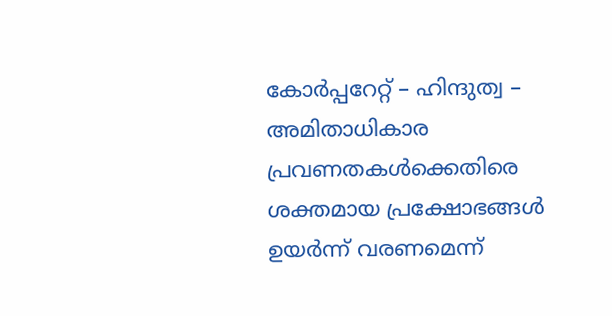കോര്‍പ്പറേറ്റ്‌ – ഹിന്ദുത്വ – അമിതാധികാര പ്രവണതകള്‍ക്കെതിരെ ശക്തമായ പ്രക്ഷോഭങ്ങള്‍ ഉയര്‍ന്ന്‌ വരണമെന്ന്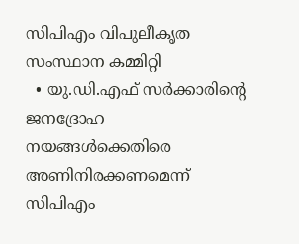സിപിഎം വിപുലീകൃത സംസ്ഥാന കമ്മിറ്റി
  • യു.ഡി.എഫ്‌ സര്‍ക്കാരിൻ്റെ ജനദ്രോഹ നയങ്ങള്‍ക്കെതിരെ അണിനിരക്കണമെന്ന് സിപിഎം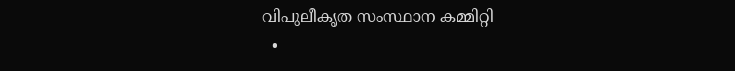വിപുലീകൃത സംസ്ഥാന കമ്മിറ്റി
  •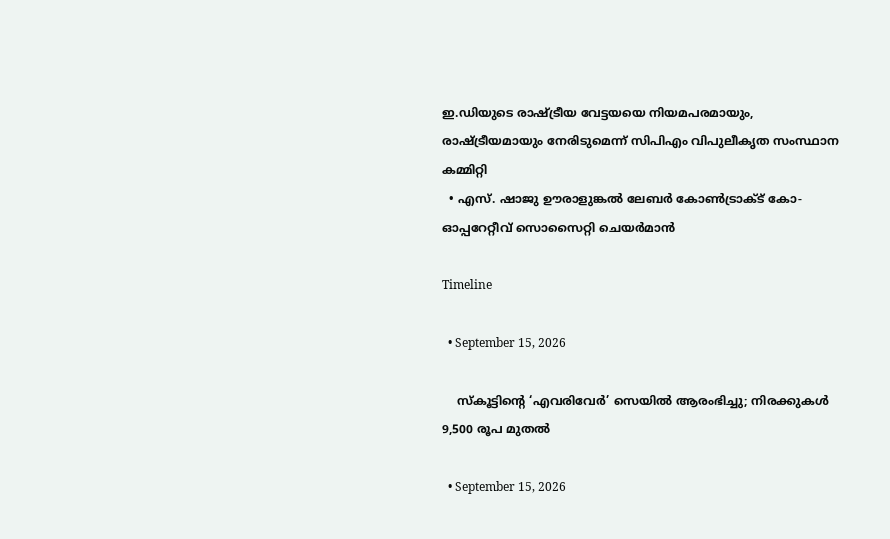ഇ.ഡിയുടെ രാഷ്‌ട്രീയ വേട്ടയയെ നിയമപരമായും, രാഷ്‌ട്രീയമായും നേരിടുമെന്ന് സിപിഎം വിപുലീകൃത സംസ്ഥാന കമ്മിറ്റി
  • എസ്. ഷാജു ഊരാളുങ്കൽ ലേബർ കോൺട്രാക്ട് കോ-ഓപ്പറേറ്റീവ് സൊസൈറ്റി ചെയർമാൻ

Timeline

  • September 15, 2026

    സ്‌കൂട്ടിൻ്റെ ‘എവരിവേര്‍’ സെയില്‍ ആരംഭിച്ചു; നിരക്കുകള്‍ 9,500 രൂപ മുതല്‍

  • September 15, 2026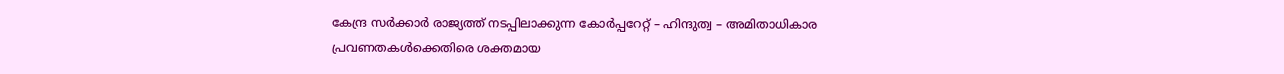കേന്ദ്ര സര്‍ക്കാര്‍ രാജ്യത്ത്‌ നടപ്പിലാക്കുന്ന കോര്‍പ്പറേറ്റ്‌ – ഹിന്ദുത്വ – അമിതാധികാര പ്രവണതകള്‍ക്കെതിരെ ശക്തമായ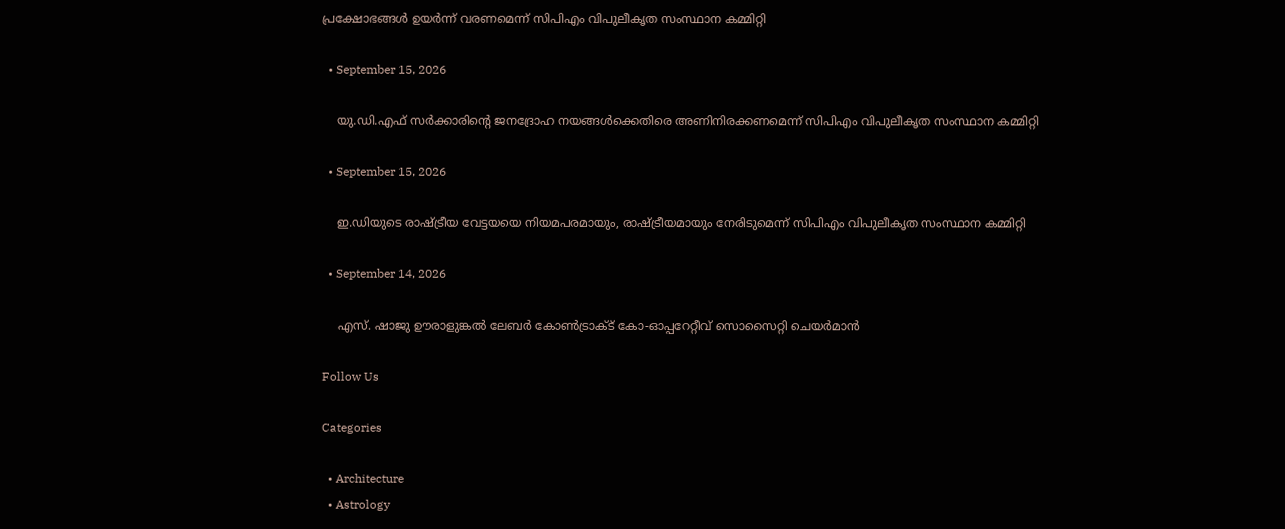പ്രക്ഷോഭങ്ങള്‍ ഉയര്‍ന്ന്‌ വരണമെന്ന് സിപിഎം വിപുലീകൃത സംസ്ഥാന കമ്മിറ്റി

  • September 15, 2026

    യു.ഡി.എഫ്‌ സര്‍ക്കാരിൻ്റെ ജനദ്രോഹ നയങ്ങള്‍ക്കെതിരെ അണിനിരക്കണമെന്ന് സിപിഎം വിപുലീകൃത സംസ്ഥാന കമ്മിറ്റി

  • September 15, 2026

    ഇ.ഡിയുടെ രാഷ്‌ട്രീയ വേട്ടയയെ നിയമപരമായും, രാഷ്‌ട്രീയമായും നേരിടുമെന്ന് സിപിഎം വിപുലീകൃത സംസ്ഥാന കമ്മിറ്റി

  • September 14, 2026

    എസ്. ഷാജു ഊരാളുങ്കൽ ലേബർ കോൺട്രാക്ട് കോ-ഓപ്പറേറ്റീവ് സൊസൈറ്റി ചെയർമാൻ

Follow Us

Categories

  • Architecture
  • Astrology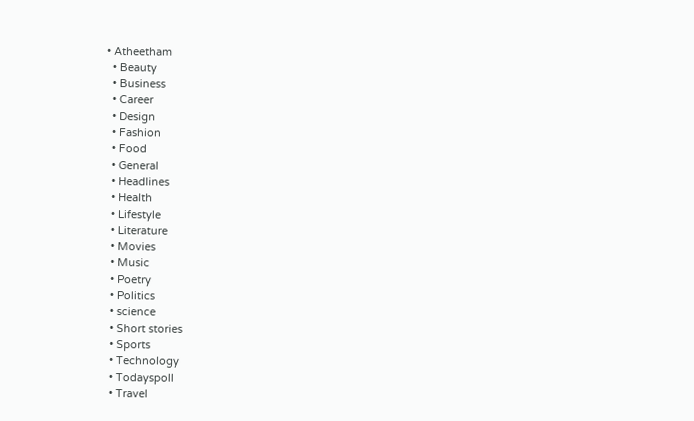• Atheetham
  • Beauty
  • Business
  • Career
  • Design
  • Fashion
  • Food
  • General
  • Headlines
  • Health
  • Lifestyle
  • Literature
  • Movies
  • Music
  • Poetry
  • Politics
  • science
  • Short stories
  • Sports
  • Technology
  • Todayspoll
  • Travel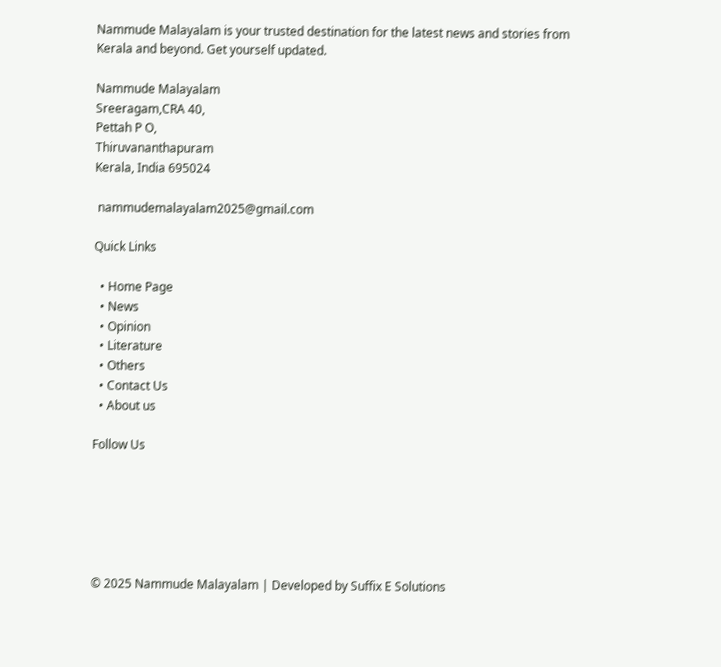Nammude Malayalam is your trusted destination for the latest news and stories from Kerala and beyond. Get yourself updated.

Nammude Malayalam
Sreeragam,CRA 40,
Pettah P O,
Thiruvananthapuram
Kerala, India 695024

 nammudemalayalam2025@gmail.com

Quick Links

  • Home Page
  • News
  • Opinion
  • Literature
  • Others
  • Contact Us
  • About us

Follow Us






© 2025 Nammude Malayalam | Developed by Suffix E Solutions